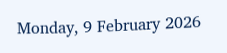Monday, 9 February 2026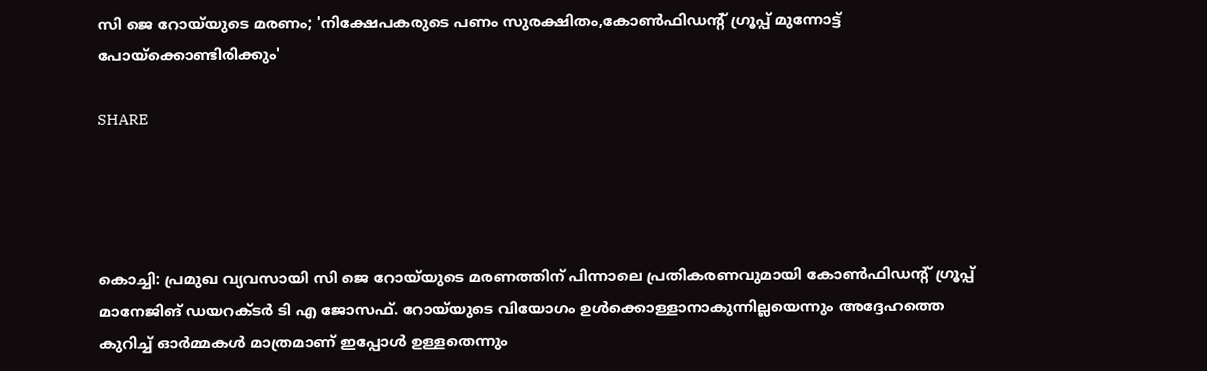സി ജെ റോയ്‌യുടെ മരണം; 'നിക്ഷേപകരുടെ പണം സുരക്ഷിതം,കോണ്‍ഫിഡന്റ് ഗ്രൂപ്പ് മുന്നോട്ട് പോയ്‌ക്കൊണ്ടിരിക്കും'

SHARE




കൊച്ചി: പ്രമുഖ വ്യവസായി സി ജെ റോയ്‌യുടെ മരണത്തിന് പിന്നാലെ പ്രതികരണവുമായി കോണ്‍ഫിഡന്റ് ഗ്രൂപ്പ് മാനേജിങ് ഡയറക്ടര്‍ ടി എ ജോസഫ്. റോയ്‌യുടെ വിയോഗം ഉൾക്കൊള്ളാനാകുന്നില്ലയെന്നും അദ്ദേഹത്തെ കുറിച്ച് ഓ‍ർമ്മകൾ മാത്രമാണ് ഇപ്പോൾ ഉള്ളതെന്നും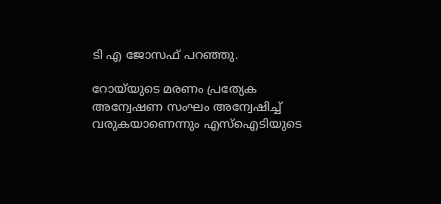ടി എ ജോസഫ് പറഞ്ഞു.

റോയ്‌യുടെ മരണം പ്രത്യേക അന്വേഷണ സംഘം അന്വേഷിച്ച് വരുകയാണെന്നും എസ്ഐടിയുടെ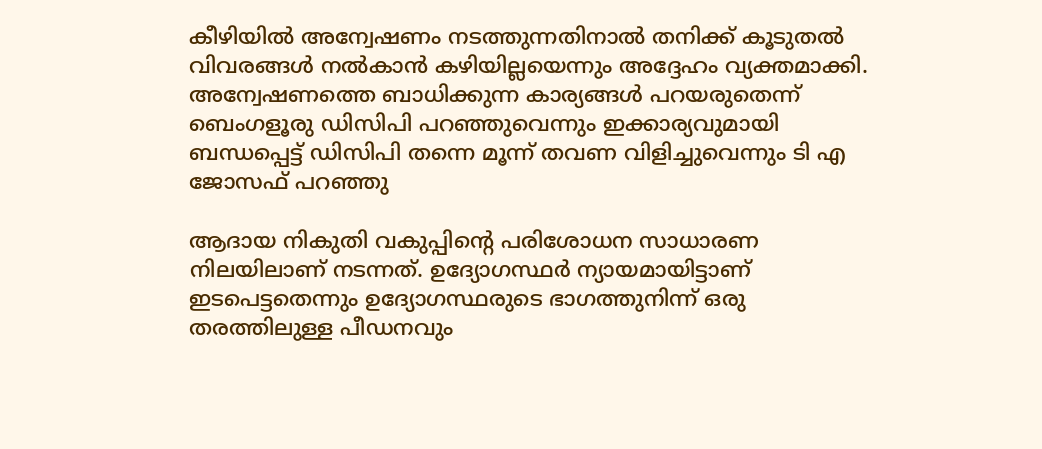കീഴിയിൽ അന്വേഷണം നടത്തുന്നതിനാൽ തനിക്ക് കൂടുതൽ വിവരങ്ങൾ നൽകാൻ കഴിയില്ലയെന്നും അദ്ദേഹം വ്യക്തമാക്കി. അന്വേഷണത്തെ ബാധിക്കുന്ന കാര്യങ്ങൾ പറയരുതെന്ന് ബെംഗളൂരു ഡിസിപി പറഞ്ഞുവെന്നും ഇക്കാര്യവുമായി ബന്ധപ്പെട്ട് ഡിസിപി തന്നെ മൂന്ന് തവണ വിളിച്ചുവെന്നും ടി എ ജോസഫ് പറഞ്ഞു

ആദായ നികുതി വകുപ്പിന്റെ പരിശോധന സാധാരണ നിലയിലാണ് നടന്നത്. ഉദ്യോഗസ്ഥർ ന്യായമായിട്ടാണ് ഇടപെട്ടതെന്നും ഉദ്യോഗസ്ഥരുടെ ഭാഗത്തുനിന്ന് ഒരു തരത്തിലുള്ള പീഡനവും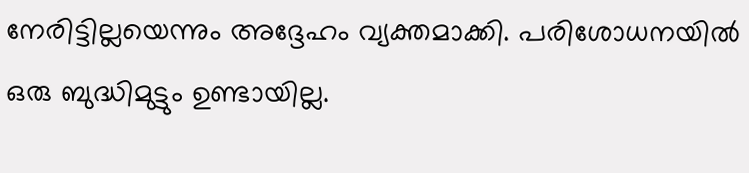നേരിട്ടില്ലയെന്നും അദ്ദേഹം വ്യക്തമാക്കി. പരിശോധനയിൽ ഒരു ബുദ്ധിമുട്ടും ഉണ്ടായില്ല.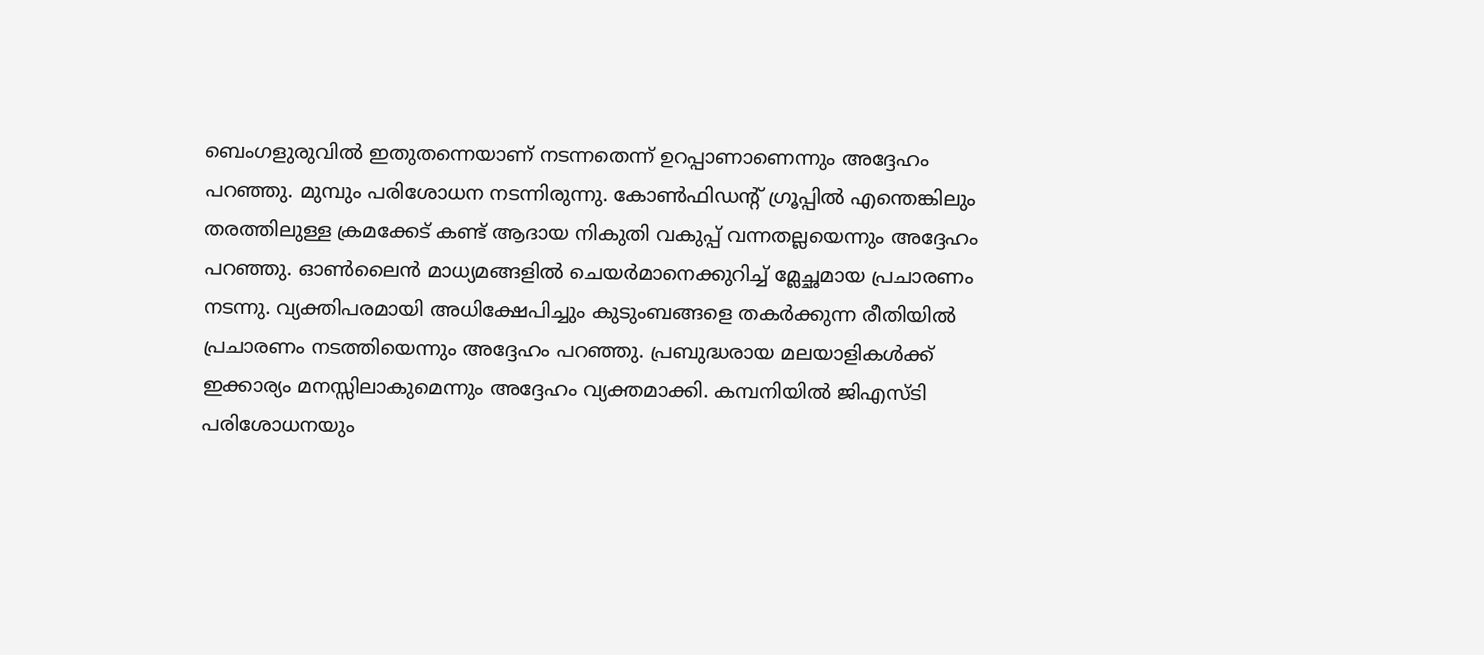ബെംഗളുരുവിൽ ഇതുതന്നെയാണ് നടന്നതെന്ന് ഉറപ്പാണാണെന്നും അദ്ദേഹം പറഞ്ഞു. മുമ്പും പരിശോധന നടന്നിരുന്നു. കോണ്‍ഫിഡന്റ് ഗ്രൂപ്പിൽ എന്തെങ്കിലും തരത്തിലുള്ള ക്രമക്കേട് കണ്ട് ആദായ നികുതി വകുപ്പ് വന്നതല്ലയെന്നും അദ്ദേഹം പറഞ്ഞു. ഓൺലൈൻ മാധ്യമങ്ങളിൽ ചെയർമാനെക്കുറിച്ച് മ്ലേച്ഛമായ പ്രചാരണം നടന്നു. വ്യക്തിപരമായി അധിക്ഷേപിച്ചും കുടുംബങ്ങളെ തകർക്കുന്ന രീതിയിൽ പ്രചാരണം നടത്തിയെന്നും അദ്ദേഹം പറഞ്ഞു. പ്രബുദ്ധരായ മലയാളികൾക്ക് ഇക്കാര്യം മനസ്സിലാകുമെന്നും അദ്ദേഹം വ്യക്തമാക്കി. കമ്പനിയിൽ ജിഎസ്ടി പരിശോധനയും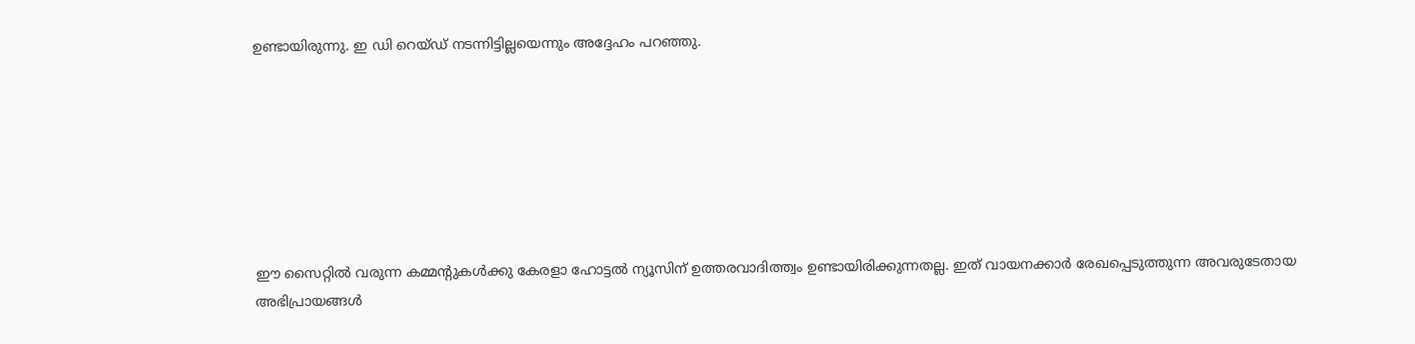ഉണ്ടായിരുന്നു. ഇ ഡി റെയ്ഡ് നടന്നിട്ടില്ലയെന്നും അദ്ദേഹം പറഞ്ഞു.







ഈ സൈറ്റിൽ വരുന്ന കമ്മന്റുകൾക്കു കേരളാ ഹോട്ടൽ ന്യൂസിന് ഉത്തരവാദിത്ത്വം ഉണ്ടായിരിക്കുന്നതല്ല. ഇത് വായനക്കാർ രേഖപ്പെടുത്തുന്ന അവരുടേതായ അഭിപ്രായങ്ങൾ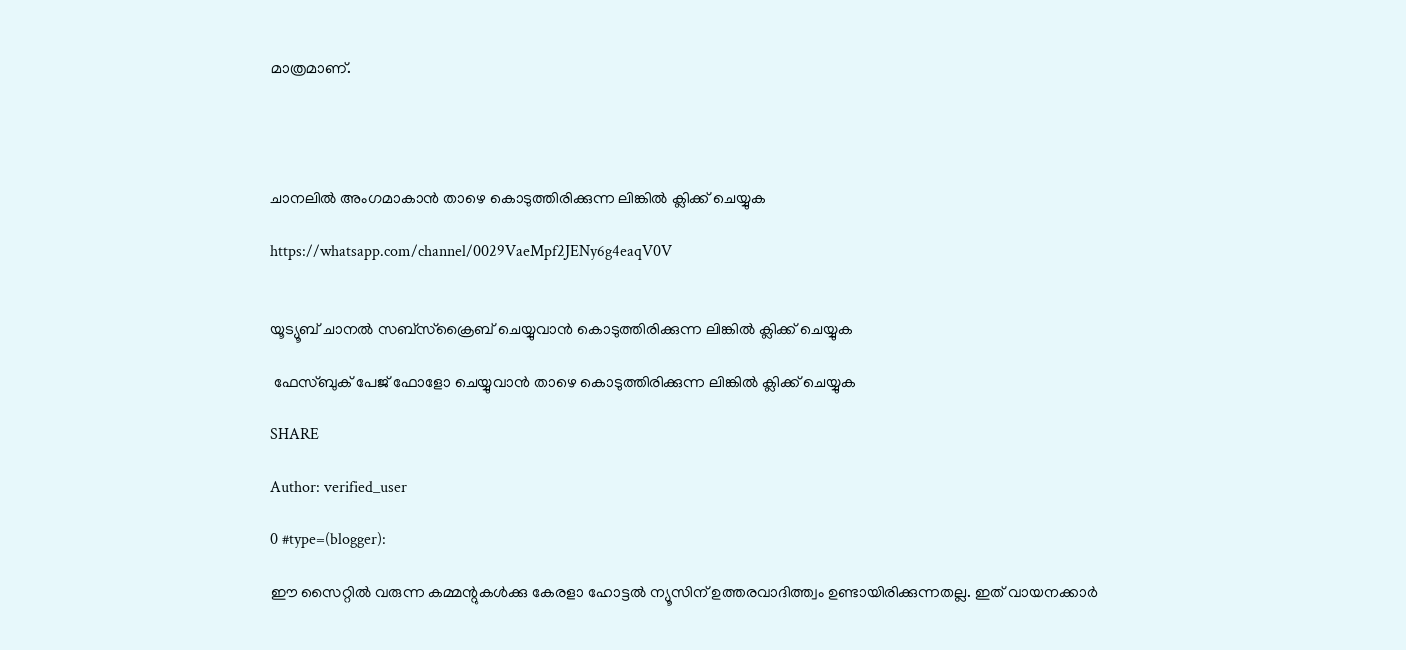മാത്രമാണ്.




ചാനലിൽ അംഗമാകാൻ താഴെ കൊടുത്തിരിക്കുന്ന ലിങ്കിൽ ക്ലിക്ക് ചെയ്യുക

https://whatsapp.com/channel/0029VaeMpf2JENy6g4eaqV0V


യൂട്യൂബ് ചാനൽ സബ്സ്ക്രൈബ് ചെയ്യുവാൻ കൊടുത്തിരിക്കുന്ന ലിങ്കിൽ ക്ലിക്ക് ചെയ്യുക

 ഫേസ്ബുക് പേജ് ഫോളോ ചെയ്യുവാൻ താഴെ കൊടുത്തിരിക്കുന്ന ലിങ്കിൽ ക്ലിക്ക് ചെയ്യുക

SHARE

Author: verified_user

0 #type=(blogger):

ഈ സൈറ്റിൽ വരുന്ന കമ്മന്റുകൾക്കു കേരളാ ഹോട്ടൽ ന്യൂസിന് ഉത്തരവാദിത്ത്വം ഉണ്ടായിരിക്കുന്നതല്ല. ഇത് വായനക്കാർ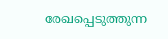രേഖപ്പെടുത്തുന്ന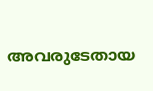അവരുടേതായ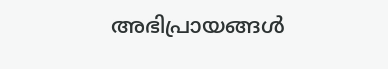അഭിപ്രായങ്ങൾ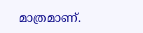മാത്രമാണ്.